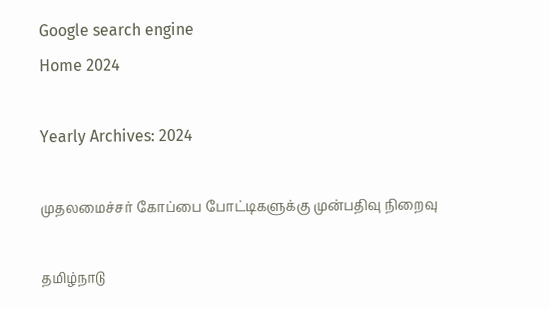Google search engine
Home 2024

Yearly Archives: 2024

முதலமைச்சர் கோப்பை போட்டிகளுக்கு முன்பதிவு நிறைவு

தமிழ்நாடு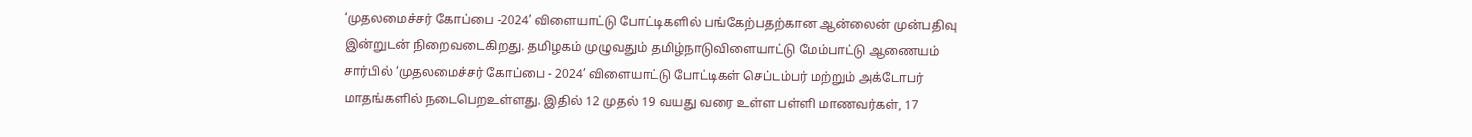‘முதலமைச்சர் கோப்பை -2024’ விளையாட்டு போட்டிகளில் பங்கேற்பதற்கான ஆன்லைன் முன்பதிவு இன்றுடன் நிறைவடைகிறது. தமிழகம் முழுவதும் தமிழ்நாடுவிளையாட்டு மேம்பாட்டு ஆணையம் சார்பில் ‘முதலமைச்சர் கோப்பை - 2024’ விளையாட்டு போட்டிகள் செப்டம்பர் மற்றும் அக்டோபர் மாதங்களில் நடைபெறஉள்ளது. இதில் 12 முதல் 19 வயது வரை உள்ள பள்ளி மாணவர்கள், 17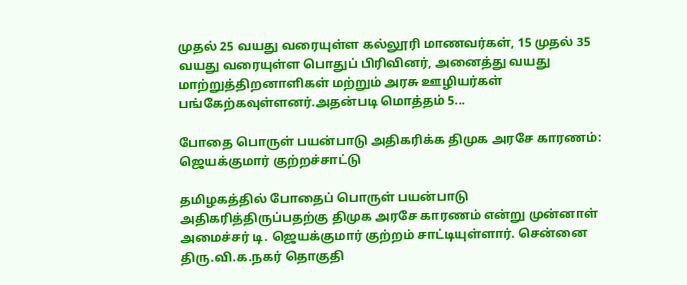முதல் 25 வயது வரையுள்ள கல்லூரி மாணவர்கள், 15 முதல் 35 வயது வரையுள்ள பொதுப் பிரிவினர், அனைத்து வயது மாற்றுத்திறனாளிகள் மற்றும் அரசு ஊழியர்கள் பங்கேற்கவுள்ளனர்.அதன்படி மொத்தம் 5...

போதை பொருள் பயன்பாடு அதிகரிக்க திமுக அரசே காரணம்: ஜெயக்குமார் குற்றச்சாட்டு

தமிழகத்தில் போதைப் பொருள் பயன்பாடு அதிகரித்திருப்பதற்கு திமுக அரசே காரணம் என்று முன்னாள் அமைச்சர் டி. ஜெயக்குமார் குற்றம் சாட்டியுள்ளார். சென்னை திரு.வி.க.நகர் தொகுதி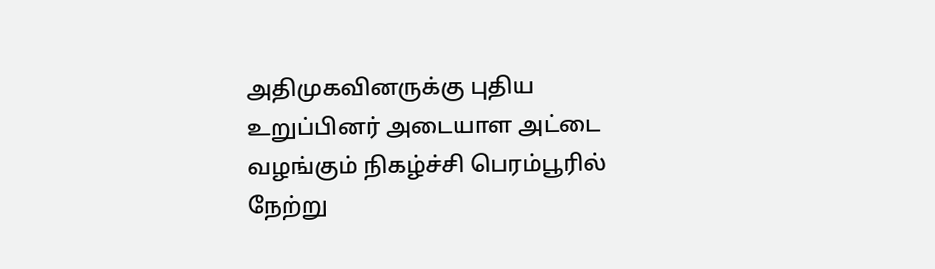அதிமுகவினருக்கு புதிய உறுப்பினர் அடையாள அட்டை வழங்கும் நிகழ்ச்சி பெரம்பூரில் நேற்று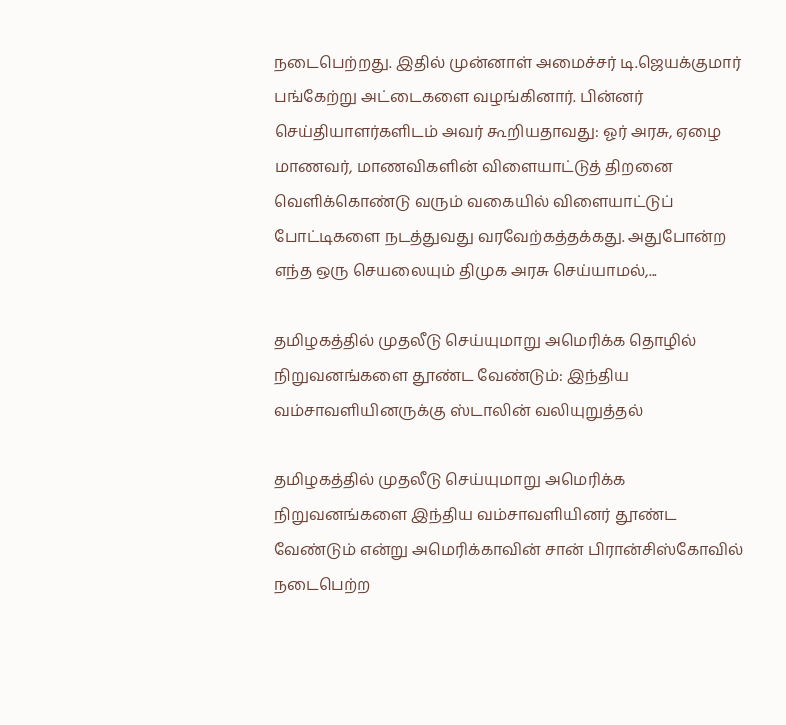நடைபெற்றது. இதில் முன்னாள் அமைச்சர் டி.ஜெயக்குமார் பங்கேற்று அட்டைகளை வழங்கினார். பின்னர் செய்தியாளர்களிடம் அவர் கூறியதாவது: ஓர் அரசு, ஏழை மாணவர், மாணவிகளின் விளையாட்டுத் திறனை வெளிக்கொண்டு வரும் வகையில் விளையாட்டுப் போட்டிகளை நடத்துவது வரவேற்கத்தக்கது. அதுபோன்ற எந்த ஒரு செயலையும் திமுக அரசு செய்யாமல்,...

தமிழகத்தில் முதலீடு செய்யுமாறு அமெரிக்க தொழில் நிறுவனங்களை தூண்ட வேண்டும்: இந்திய வம்சாவளியினருக்கு ஸ்டாலின் வலியுறுத்தல்

தமிழகத்தில் முதலீடு செய்யுமாறு அமெரிக்க நிறுவனங்களை இந்திய வம்சாவளியினர் தூண்ட வேண்டும் என்று அமெரிக்காவின் சான் பிரான்சிஸ்கோவில் நடைபெற்ற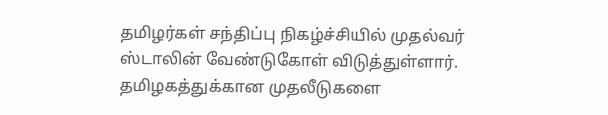தமிழர்கள் சந்திப்பு நிகழ்ச்சியில் முதல்வர் ஸ்டாலின் வேண்டுகோள் விடுத்துள்ளார். தமிழகத்துக்கான முதலீடுகளை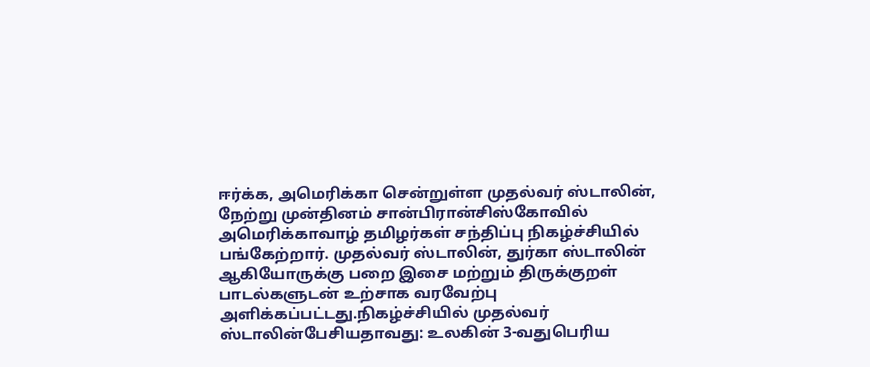ஈர்க்க, அமெரிக்கா சென்றுள்ள முதல்வர் ஸ்டாலின், நேற்று முன்தினம் சான்பிரான்சிஸ்கோவில் அமெரிக்காவாழ் தமிழர்கள் சந்திப்பு நிகழ்ச்சியில் பங்கேற்றார். முதல்வர் ஸ்டாலின், துர்கா ஸ்டாலின் ஆகியோருக்கு பறை இசை மற்றும் திருக்குறள் பாடல்களுடன் உற்சாக வரவேற்பு அளிக்கப்பட்டது.நிகழ்ச்சியில் முதல்வர் ஸ்டாலின்பேசியதாவது: உலகின் 3-வதுபெரிய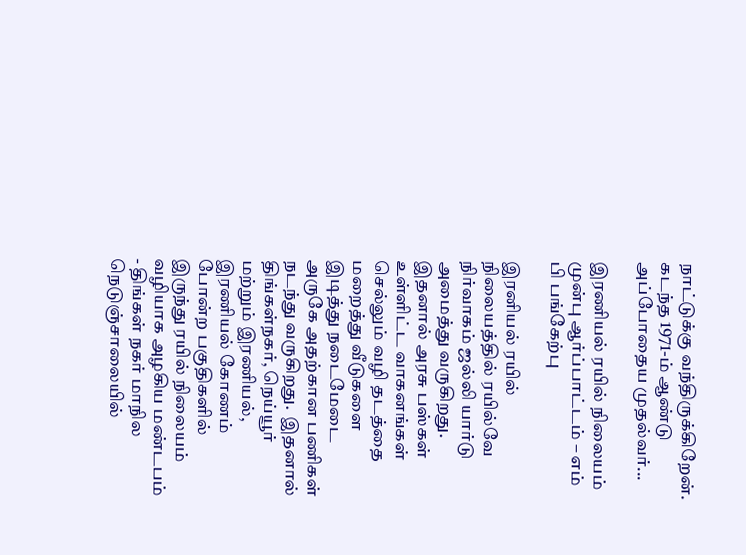நாட்டுக்கு வந்திருக்கிறேன். கடந்த 1971-ம் ஆண்டு அப்போதைய முதல்வர்...

இரணியல் ரயில் நிலையம் முன்பு ஆர்ப்பாட்டம் – எம் பி பங்கேற்பு

இரனியல் ரயில் நிலையத்தில் ரயில்வே நிர்வாகம் ஜல்லி யார்டு அமைத்து வருகிறது. இதனால் அரசு பஸ்கள் உள்ளிட்ட வாகனங்கள் செல்லும் வழி தடத்தை மறைத்து வீடுகளை இடித்து நடைமேடை அருகே அதற்கான பணிகள் நடந்து வருகிறது.  இதனால் திங்கள்நகர், நெய்யூர் மற்றும் இரணியல், இரணியல் கோணம் போன்ற பகுதிகளில் இருந்து ரயில் நிலையம் வழியாக அழகிய மண்டபம் - திங்கள் நகர் மாநில நெடுஞ்சாலையில்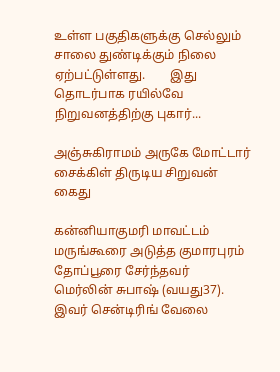உள்ள பகுதிகளுக்கு செல்லும் சாலை துண்டிக்கும் நிலை ஏற்பட்டுள்ளது.        இது தொடர்பாக ரயில்வே நிறுவனத்திற்கு புகார்...

அஞ்சுகிராமம் அருகே மோட்டார் சைக்கிள் திருடிய சிறுவன் கைது

கன்னியாகுமரி மாவட்டம் மருங்கூரை அடுத்த குமாரபுரம் தோப்பூரை சேர்ந்தவர் மெர்லின் சுபாஷ் (வயது37). இவர் சென்டிரிங் வேலை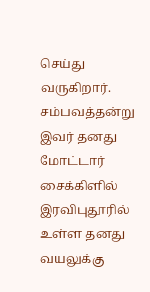செய்து வருகிறார். சம்பவத்தன்று இவர் தனது மோட்டார் சைக்கிளில் இரவிபுதூரில் உள்ள தனது வயலுக்கு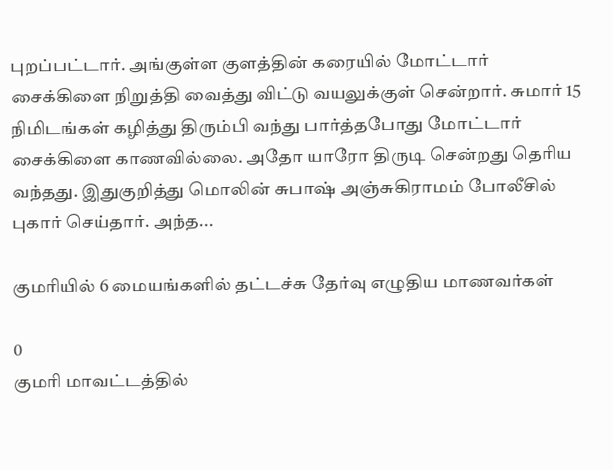புறப்பட்டார். அங்குள்ள குளத்தின் கரையில் மோட்டார் சைக்கிளை நிறுத்தி வைத்து விட்டு வயலுக்குள் சென்றார். சுமார் 15 நிமிடங்கள் கழித்து திரும்பி வந்து பார்த்தபோது மோட்டார் சைக்கிளை காணவில்லை. அதோ யாரோ திருடி சென்றது தெரிய வந்தது. இதுகுறித்து மொலின் சுபாஷ் அஞ்சுகிராமம் போலீசில் புகார் செய்தார். அந்த...

குமரியில் 6 மையங்களில் தட்டச்சு தேர்வு எழுதிய மாணவர்கள்

0
குமரி மாவட்டத்தில்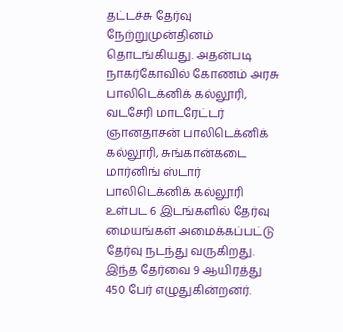தட்டச்சு தேர்வு நேற்றுமுன்தினம் தொடங்கியது. அதன்படி நாகர்கோவில் கோணம் அரசு பாலிடெக்னிக் கல்லூரி, வடசேரி மாடரேட்டர் ஞானதாசன் பாலிடெக்னிக் கல்லூரி, சுங்கான்கடை மார்னிங் ஸ்டார் பாலிடெக்னிக் கல்லூரி உள்பட 6 இடங்களில் தேர்வு மையங்கள் அமைக்கப்பட்டு தேர்வு நடந்து வருகிறது. இந்த தேர்வை 9 ஆயிரத்து 450 பேர் எழுதுகின்றனர்.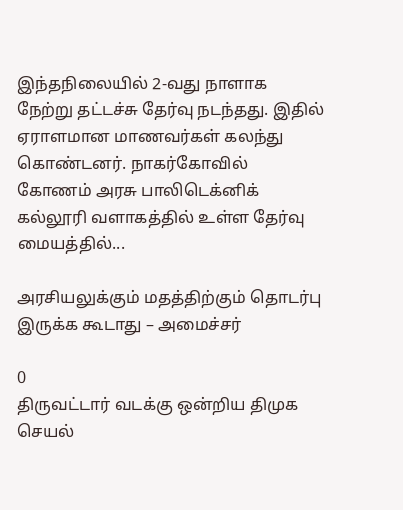இந்தநிலையில் 2-வது நாளாக நேற்று தட்டச்சு தேர்வு நடந்தது. இதில் ஏராளமான மாணவர்கள் கலந்து கொண்டனர். நாகர்கோவில் கோணம் அரசு பாலிடெக்னிக் கல்லூரி வளாகத்தில் உள்ள தேர்வு மையத்தில்...

அரசியலுக்கும் மதத்திற்கும் தொடர்பு இருக்க கூடாது – அமைச்சர்

0
திருவட்டார் வடக்கு ஒன்றிய திமுக செயல்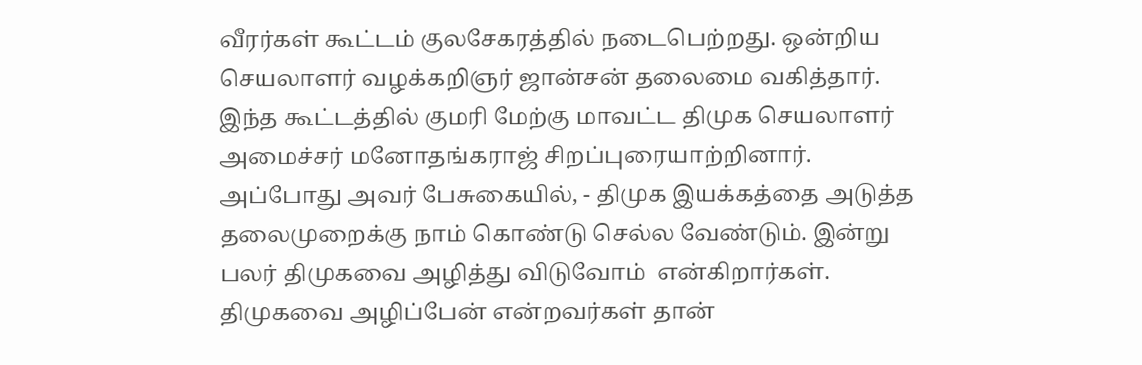வீரர்கள் கூட்டம் குலசேகரத்தில் நடைபெற்றது. ஒன்றிய செயலாளர் வழக்கறிஞர் ஜான்சன் தலைமை வகித்தார்.  இந்த கூட்டத்தில் குமரி மேற்கு மாவட்ட திமுக செயலாளர் அமைச்சர் மனோதங்கராஜ் சிறப்புரையாற்றினார்.   அப்போது அவர் பேசுகையில், - திமுக இயக்கத்தை அடுத்த தலைமுறைக்கு நாம் கொண்டு செல்ல வேண்டும். இன்று பலர் திமுகவை அழித்து விடுவோம்  என்கிறார்கள்.   திமுகவை அழிப்பேன் என்றவர்கள் தான்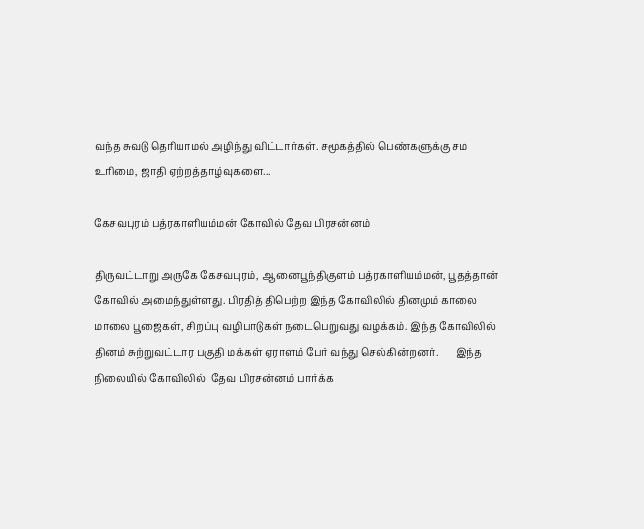வந்த சுவடு தெரியாமல் அழிந்து விட்டார்கள். சமூகத்தில் பெண்களுக்கு சம உரிமை, ஜாதி ஏற்றத்தாழ்வுகளை...

கேசவபுரம் பத்ரகாளியம்மன் கோவில் தேவ பிரசன்னம்

திருவட்டாறு அருகே கேசவபுரம், ஆனைபூந்திகுளம் பத்ரகாளியம்மன், பூதத்தான் கோவில் அமைந்துள்ளது. பிரதித் திபெற்ற இந்த கோவிலில் தினமும் காலை மாலை பூஜைகள், சிறப்பு வழிபாடுகள் நடைபெறுவது வழக்கம். இந்த கோவிலில் தினம் சுற்றுவட்டார பகுதி மக்கள் ஏராளம் பேர் வந்து செல்கின்றனர்.       இந்த நிலையில் கோவிலில்  தேவ பிரசன்னம் பார்க்க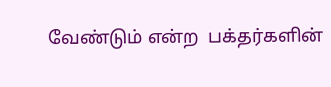வேண்டும் என்ற  பக்தர்களின்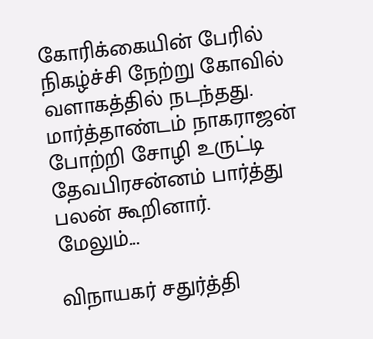கோரிக்கையின் பேரில்  நிகழ்ச்சி நேற்று கோவில் வளாகத்தில் நடந்தது. மார்த்தாண்டம் நாகராஜன் போற்றி சோழி உருட்டி தேவபிரசன்னம் பார்த்து பலன் கூறினார்.     மேலும்...

விநாயகர் சதுர்த்தி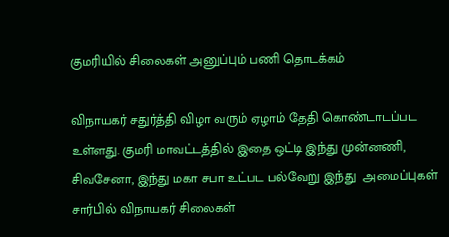குமரியில் சிலைகள் அனுப்பும் பணி தொடக்கம்

விநாயகர் சதுர்த்தி விழா வரும் ஏழாம் தேதி கொண்டாடப்பட உள்ளது. குமரி மாவட்டத்தில் இதை ஒட்டி இந்து முன்னணி, சிவசேனா, இந்து மகா சபா உட்பட பல்வேறு இந்து  அமைப்புகள் சார்பில் விநாயகர் சிலைகள்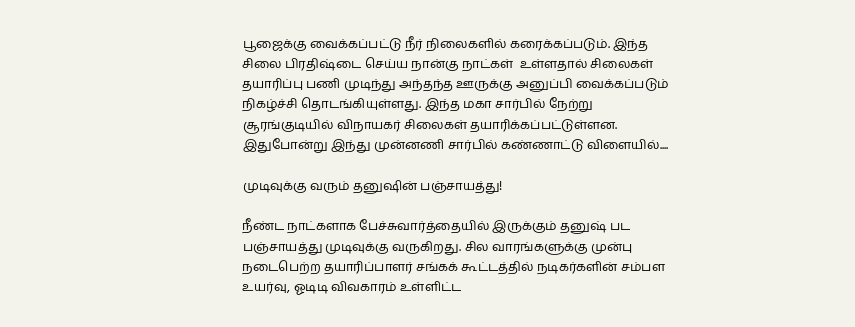பூஜைக்கு வைக்கப்பட்டு நீர் நிலைகளில் கரைக்கப்படும். இந்த சிலை பிரதிஷ்டை செய்ய நான்கு நாட்கள்  உள்ளதால் சிலைகள் தயாரிப்பு பணி முடிந்து அந்தந்த ஊருக்கு அனுப்பி வைக்கப்படும் நிகழ்ச்சி தொடங்கியுள்ளது. இந்த மகா சார்பில் நேற்று சூரங்குடியில் விநாயகர் சிலைகள் தயாரிக்கப்பட்டுள்ளன. இதுபோன்று இந்து முன்னணி சார்பில் கண்ணாட்டு விளையில்....

முடிவுக்கு வரும் தனுஷின் பஞ்சாயத்து!

நீண்ட நாட்களாக பேச்சுவார்த்தையில் இருக்கும் தனுஷ் பட பஞ்சாயத்து முடிவுக்கு வருகிறது. சில வாரங்களுக்கு முன்பு நடைபெற்ற தயாரிப்பாளர் சங்கக் கூட்டத்தில் நடிகர்களின் சம்பள உயர்வு, ஓடிடி விவகாரம் உள்ளிட்ட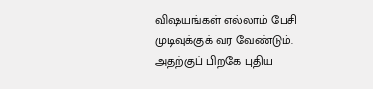விஷயங்கள் எல்லாம் பேசி முடிவுக்குக் வர வேண்டும். அதற்குப் பிறகே புதிய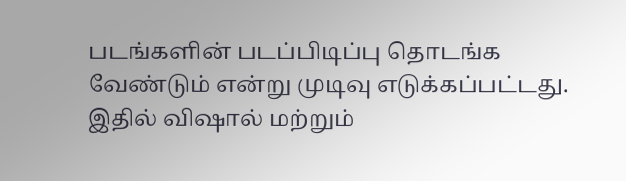படங்களின் படப்பிடிப்பு தொடங்க வேண்டும் என்று முடிவு எடுக்கப்பட்டது. இதில் விஷால் மற்றும்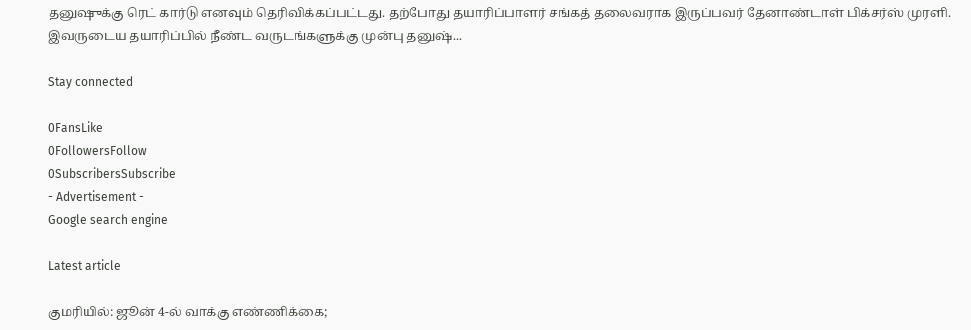தனுஷுக்கு ரெட் கார்டு எனவும் தெரிவிக்கப்பட்டது. தற்போது தயாரிப்பாளர் சங்கத் தலைவராக இருப்பவர் தேனாண்டாள் பிக்சர்ஸ் முரளி. இவருடைய தயாரிப்பில் நீண்ட வருடங்களுக்கு முன்பு தனுஷ்...

Stay connected

0FansLike
0FollowersFollow
0SubscribersSubscribe
- Advertisement -
Google search engine

Latest article

குமரியில்: ஜூன் 4-ல் வாக்கு எண்ணிக்கை;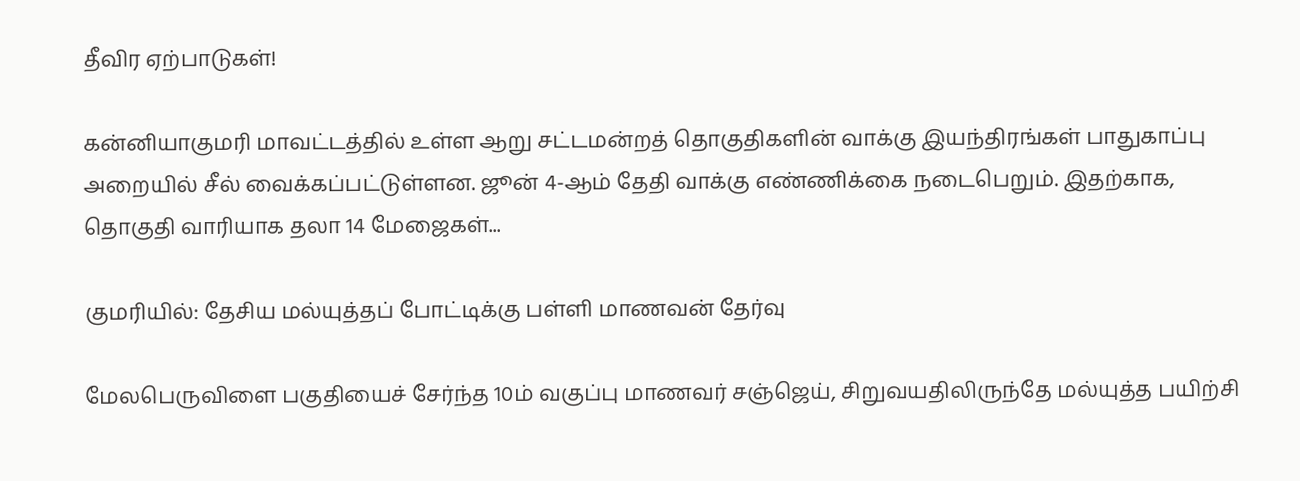தீவிர ஏற்பாடுகள்!

கன்னியாகுமரி மாவட்டத்தில் உள்ள ஆறு சட்டமன்றத் தொகுதிகளின் வாக்கு இயந்திரங்கள் பாதுகாப்பு அறையில் சீல் வைக்கப்பட்டுள்ளன. ஜூன் 4-ஆம் தேதி வாக்கு எண்ணிக்கை நடைபெறும். இதற்காக, தொகுதி வாரியாக தலா 14 மேஜைகள்...

குமரியில்: தேசிய மல்யுத்தப் போட்டிக்கு பள்ளி மாணவன் தேர்வு

மேலபெருவிளை பகுதியைச் சேர்ந்த 10ம் வகுப்பு மாணவர் சஞ்ஜெய், சிறுவயதிலிருந்தே மல்யுத்த பயிற்சி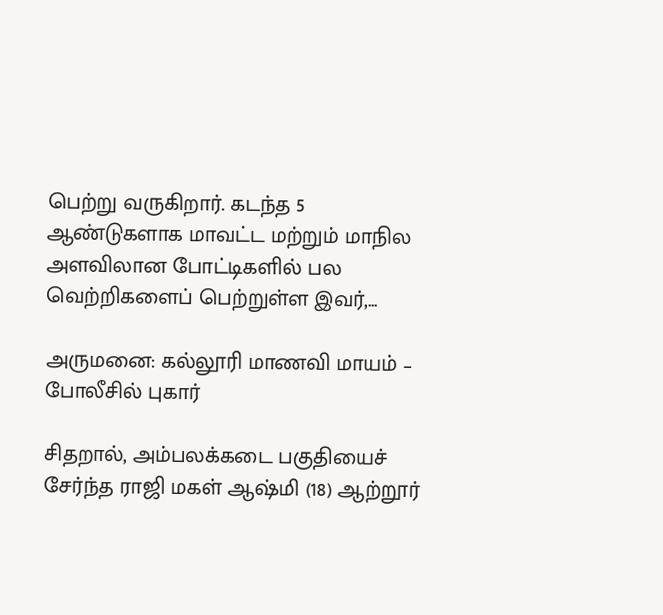பெற்று வருகிறார். கடந்த 5 ஆண்டுகளாக மாவட்ட மற்றும் மாநில அளவிலான போட்டிகளில் பல வெற்றிகளைப் பெற்றுள்ள இவர்,...

அருமனை: கல்லூரி மாணவி மாயம் – போலீசில் புகார்

சிதறால், அம்பலக்கடை பகுதியைச் சேர்ந்த ராஜி மகள் ஆஷ்மி (18) ஆற்றூர்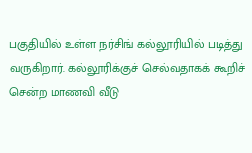பகுதியில் உள்ள நர்சிங் கல்லூரியில் படித்து வருகிறார். கல்லூரிக்குச் செல்வதாகக் கூறிச் சென்ற மாணவி வீடு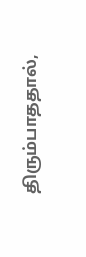திரும்பாததால்,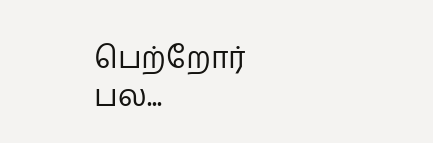பெற்றோர் பல...